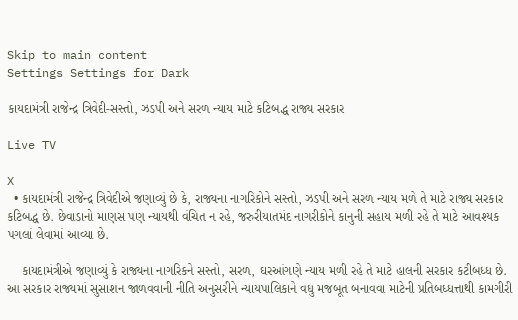Skip to main content
Settings Settings for Dark

કાયદામંત્રી રાજેન્દ્ર ત્રિવેદી-સસ્તો, ઝડપી અને સરળ ન્યાય માટે કટિબદ્ધ રાજ્ય સરકાર

Live TV

X
  • કાયદામંત્રી રાજેન્દ્ર ત્રિવેદીએ જણાવ્યું છે કે, રાજ્યના નાગરિકોને સસ્તો, ઝડપી અને સરળ ન્યાય મળે તે માટે રાજ્ય સરકાર કટિબદ્ધ છે. છેવાડાનો માણસ પણ ન્યાયથી વંચિત ન રહે, જરુરીયાતમંદ નાગરીકોને કાનુની સહાય મળી રહે તે માટે આવશ્યક પગલાં લેવામાં આવ્યા છે.

    કાયદામંત્રીએ જણાવ્યું કે રાજ્યના નાગરિકને સસ્તો, સરળ, ઘરઆંગણે ન્યાય મળી રહે તે માટે હાલની સરકાર કટીબધ્ધ છે. આ સરકાર રાજ્યમાં સુસાશન જાળવવાની નીતિ અનુસરીને ન્યાયપાલિકાને વધુ મજબૂત બનાવવા માટેની પ્રતિબધ્ધત્તાથી કામગીરી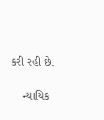કરી રહી છે.

    ન્યાયિક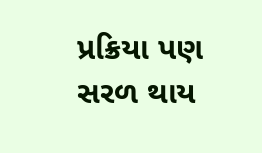પ્રક્રિયા પણ સરળ થાય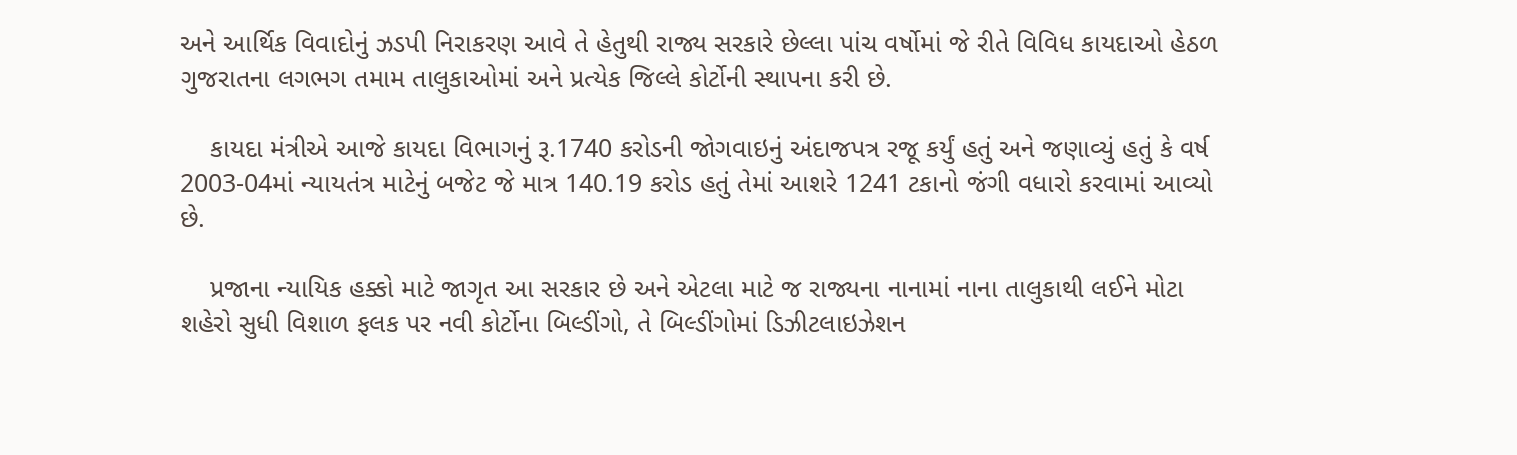અને આર્થિક વિવાદોનું ઝડપી નિરાકરણ આવે તે હેતુથી રાજ્ય સરકારે છેલ્લા પાંચ વર્ષોમાં જે રીતે વિવિધ કાયદાઓ હેઠળ ગુજરાતના લગભગ તમામ તાલુકાઓમાં અને પ્રત્યેક જિલ્લે કોર્ટોની સ્થાપના કરી છે.

    કાયદા મંત્રીએ આજે કાયદા વિભાગનું રૂ.1740 કરોડની જોગવાઇનું અંદાજપત્ર રજૂ કર્યું હતું અને જણાવ્યું હતું કે વર્ષ 2003-04માં ન્યાયતંત્ર માટેનું બજેટ જે માત્ર 140.19 કરોડ હતું તેમાં આશરે 1241 ટકાનો જંગી વધારો કરવામાં આવ્યો છે.

    પ્રજાના ન્યાયિક હક્કો માટે જાગૃત આ સરકાર છે અને એટલા માટે જ રાજ્યના નાનામાં નાના તાલુકાથી લઈને મોટા શહેરો સુધી વિશાળ ફલક પર નવી કોર્ટોના બિલ્ડીંગો, તે બિલ્ડીંગોમાં ડિઝીટલાઇઝેશન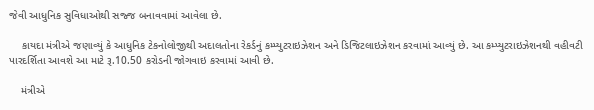જેવી આધુનિક સુવિધાઓથી સજ્જ બનાવવામાં આવેલા છે.

    કાયદા મંત્રીએ જણાવ્યું કે આધુનિક ટેકનોલોજીથી અદાલતોના રેકર્ડનું કમ્પ્યુટરાઇઝેશન અને ડિજિટલાઇઝેશન કરવામાં આવ્યું છે. આ કમ્પ્યુટરાઇઝેશનથી વહીવટી પારદર્શિતા આવશે આ માટે રૂ.10.50 કરોડની જોગવાઇ કરવામાં આવી છે.

    મંત્રીએ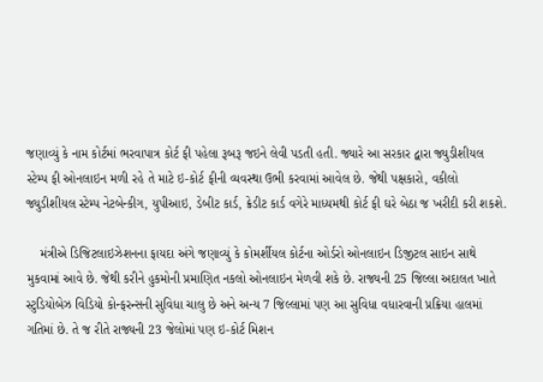જણાવ્યું કે નામ કોર્ટમાં ભરવાપાત્ર કોર્ટ ફી પહેલા રૂબરૂ જઇને લેવી પડતી હતી. જ્યારે આ સરકાર દ્વારા જ્યુડીશીયલ સ્ટેમ્પ ફી ઓનલાઇન મળી રહે તે માટે ઇ-કોર્ટ ફીની વ્યવસ્થા ઉભી કરવામાં આવેલ છે. જેથી પક્ષકારો, વકીલો જ્યુડીશીયલ સ્ટેમ્પ નેટબેન્કીગ, યુપીઆઇ, ડેબીટ કાર્ડ, ક્રેડીટ કાર્ડ વગેરે માધ્યમથી કોર્ટ ફી ઘરે બેઠા જ ખરીદી કરી શકશે.

    મંત્રીએ ડિજિટલાઇઝેશનના ફાયદા અંગે જણાવ્યું કે કોમર્શીયલ કોર્ટના ઓર્ડરો ઓનલાઇન ડિજીટલ સાઇન સાથે મુકવામાં આવે છે. જેથી કરીને હુકમોની પ્રમાણિત નકલો ઓનલાઇન મેળવી શકે છે. રાજ્યની 25 જિલ્લા અદાલત ખાતે સ્ટુડિયોબેઝ વિડિયો કોન્ફરન્સની સુવિધા ચાલુ છે અને અન્ય 7 જિલ્લામાં પણ આ સુવિધા વધારવાની પ્રક્રિયા હાલમાં ગતિમાં છે. તે જ રીતે રાજ્યની 23 જેલોમાં પણ ઇ-કોર્ટ મિશન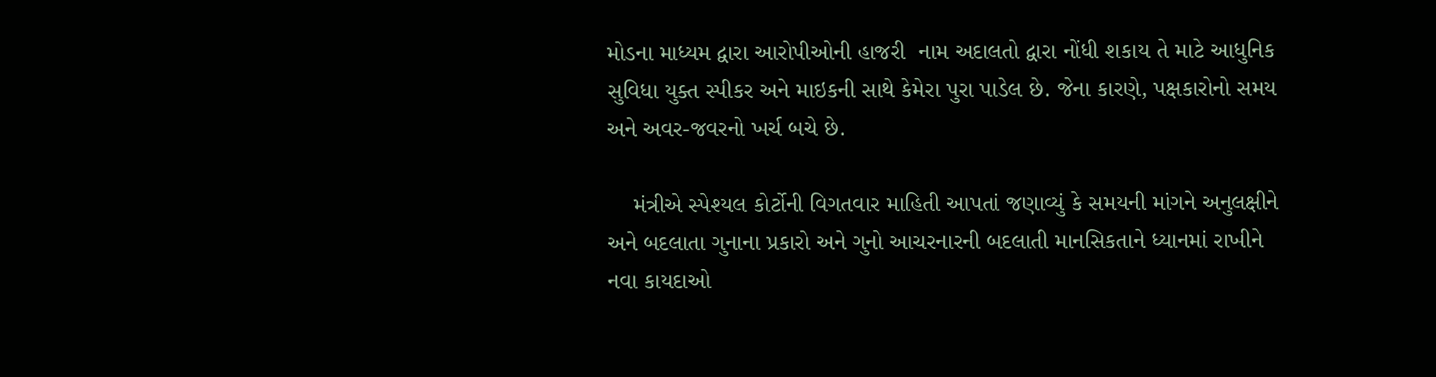મોડના માધ્યમ દ્વારા આરોપીઓની હાજરી  નામ અદાલતો દ્વારા નોંધી શકાય તે માટે આધુનિક સુવિધા યુક્ત સ્પીકર અને માઇકની સાથે કેમેરા પુરા પાડેલ છે. જેના કારણે, પક્ષકારોનો સમય અને અવર-જવરનો ખર્ચ બચે છે.

    મંત્રીએ સ્પેશ્યલ કોર્ટોની વિગતવાર માહિતી આપતાં જણાવ્યું કે સમયની માંગને અનુલક્ષીને અને બદલાતા ગુનાના પ્રકારો અને ગુનો આચરનારની બદલાતી માનસિકતાને ધ્યાનમાં રાખીને નવા કાયદાઓ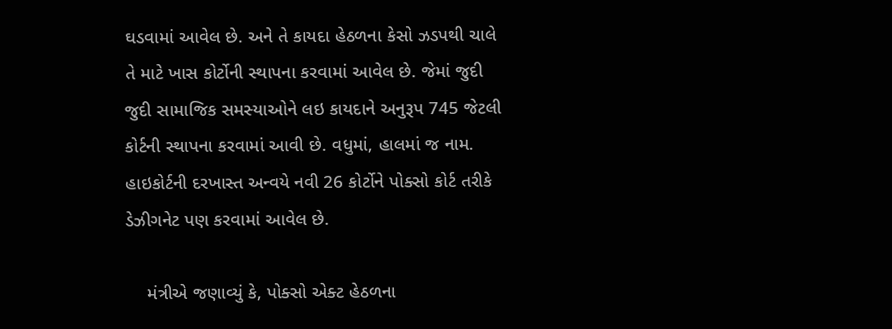ઘડવામાં આવેલ છે. અને તે કાયદા હેઠળના કેસો ઝડપથી ચાલે તે માટે ખાસ કોર્ટોની સ્થાપના કરવામાં આવેલ છે. જેમાં જુદી જુદી સામાજિક સમસ્યાઓને લઇ કાયદાને અનુરૂપ 745 જેટલી કોર્ટની સ્થાપના કરવામાં આવી છે. વધુમાં, હાલમાં જ નામ. હાઇકોર્ટની દરખાસ્ત અન્વયે નવી 26 કોર્ટોને પોક્સો કોર્ટ તરીકે ડેઝીગનેટ પણ કરવામાં આવેલ છે.

    મંત્રીએ જણાવ્યું કે, પોક્સો એક્ટ હેઠળના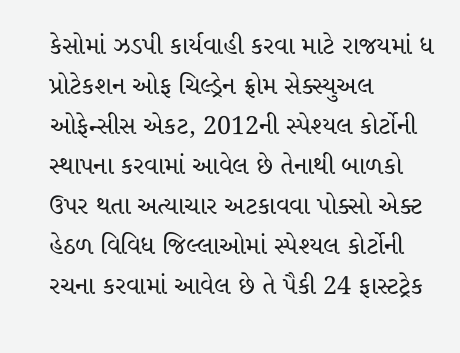કેસોમાં ઝડપી કાર્યવાહી કરવા માટે રાજયમાં ધ પ્રોટેકશન ઓફ ચિલ્ડ્રેન ફ્રોમ સેક્સ્યુઅલ ઓફેન્સીસ એકટ, 2012ની સ્પેશ્યલ કોર્ટોની સ્થાપના કરવામાં આવેલ છે તેનાથી બાળકો ઉપર થતા અત્યાચાર અટકાવવા પોક્સો એક્ટ હેઠળ વિવિધ જિલ્લાઓમાં સ્પેશ્યલ કોર્ટોની રચના કરવામાં આવેલ છે તે પૈકી 24 ફાસ્ટટ્રેક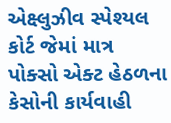એક્ષ્લુઝીવ સ્પેશ્યલ કોર્ટ જેમાં માત્ર પોક્સો એક્ટ હેઠળના કેસોની કાર્યવાહી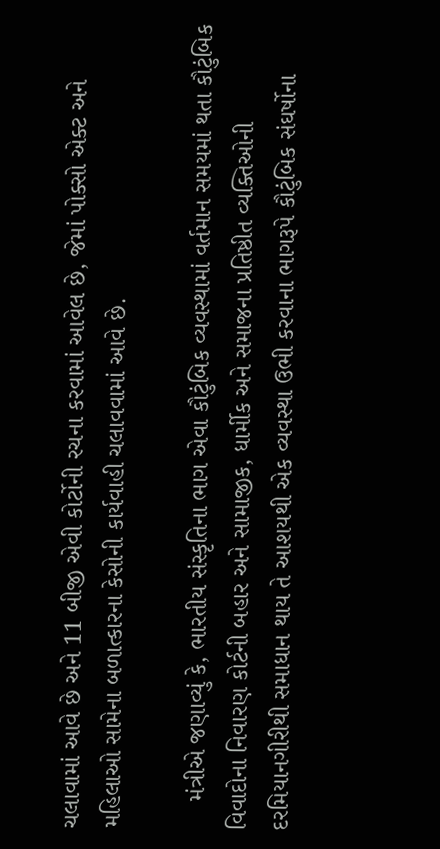ચલાવામાં આવે છે અને 11 બીજી એવી કોર્ટોની રચના કરવામાં આવેલ છે, જેમાં પોક્સો એક્ટ અને મહિલાઓ સામેના બળાત્કારના કેસોની કાર્યવાહી ચલાવવામાં આવે છે.

    મંત્રીએ જણાવ્યું કે, ભારતીય સંસ્કૃતિના ભાગ એવા કૌટુંબિક વ્યવસ્થામાં વર્તમાન સમયમાં થતા કૌટુંબિક વિવાદોના નિવારણ કોર્ટની બહાર અને સામાજીક, ધાર્મીક અને સમાજના પ્રતિષ્ઠીત વ્યક્તિઓની દરમિયાનગીરીથી સમાધાન થાય તે આશયથી એક વ્યવસ્થા ઉભી કરવાના ભાગરૂપે કૌટુંબિક સંઘર્ષોના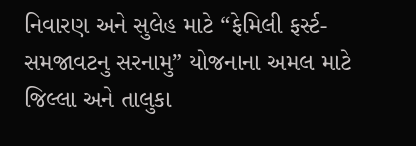નિવારણ અને સુલેહ માટે “ફેમિલી ફર્સ્ટ-સમજાવટનુ સરનામુ” યોજનાના અમલ માટે જિલ્લા અને તાલુકા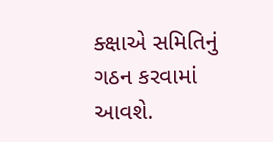ક્ક્ષાએ સમિતિનું ગઠન કરવામાં આવશે.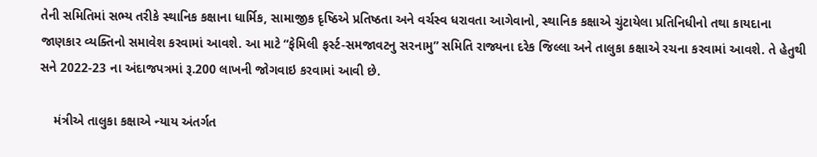તેની સમિતિમાં સભ્ય તરીકે સ્થાનિક કક્ષાના ધાર્મિક, સામાજીક દૃષ્ઠિએ પ્રતિષ્ઠતા અને વર્ચસ્વ ધરાવતા આગેવાનો, સ્થાનિક કક્ષાએ ચુંટાયેલા પ્રતિનિધીનો તથા કાયદાના જાણકાર વ્યક્તિનો સમાવેશ કરવામાં આવશે. આ માટે “ફેમિલી ફર્સ્ટ-સમજાવટનુ સરનામુ” સમિતિ રાજ્યના દરેક જિલ્લા અને તાલુકા કક્ષાએ રચના કરવામાં આવશે. તે હેતુથી સને 2022-23 ના અંદાજપત્રમાં રૂ.200 લાખની જોગવાઇ કરવામાં આવી છે.

    મંત્રીએ તાલુકા કક્ષાએ ન્યાય અંતર્ગત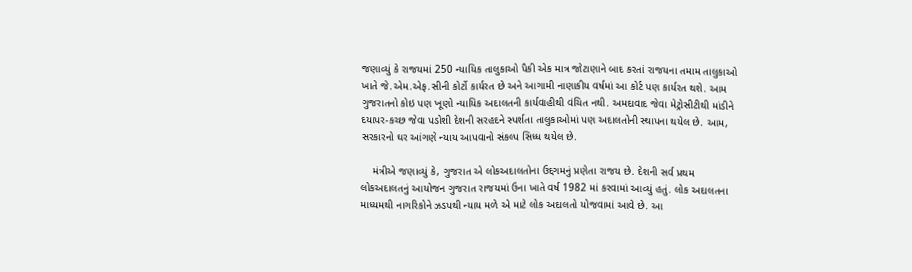જણાવ્યું કે રાજયમાં 250 ન્યાયિક તાલુકાઓ પૈકી એક માત્ર જોટાણાને બાદ કરતાં રાજયના તમામ તાલુકાઓ ખાતે જે.એમ.એફ.સીની કોર્ટો કાર્યરત છે અને આગામી નાણાકીય વર્ષમાં આ કોર્ટ પણ કાર્યરત થશે. આમ ગુજરાતનો કોઇ પણ ખૂણો ન્યાયિક અદાલતની કાર્યવાહીથી વંચિત નથી. અમદાવાદ જેવા મેટ્રોસીટીથી માંડીને દયાપર-કચ્છ જેવા પડોશી દેશની સરહદને સ્પર્શતા તાલુકાઓમાં પણ અદાલતોની સ્થાપના થયેલ છે. આમ, સરકારનો ઘર આંગણે ન્યાય આપવાનો સંકલ્પ સિધ્ધ થયેલ છે.

    મંત્રીએ જણાવ્યું કે, ગુજરાત એ લોકઅદાલતોના ઉદ્દગમનું પ્રણેતા રાજય છે. દેશની સર્વ પ્રથમ લોકઅદાલતનું આયોજન ગુજરાત રાજયમાં ઉના ખાતે વર્ષ 1982 માં કરવામાં આવ્યું હતું. લોક અદાલતના માધ્યમથી નાગરિકોને ઝડપથી ન્યાય મળે એ માટે લોક અદાલતો યોજવામાં આવે છે. આ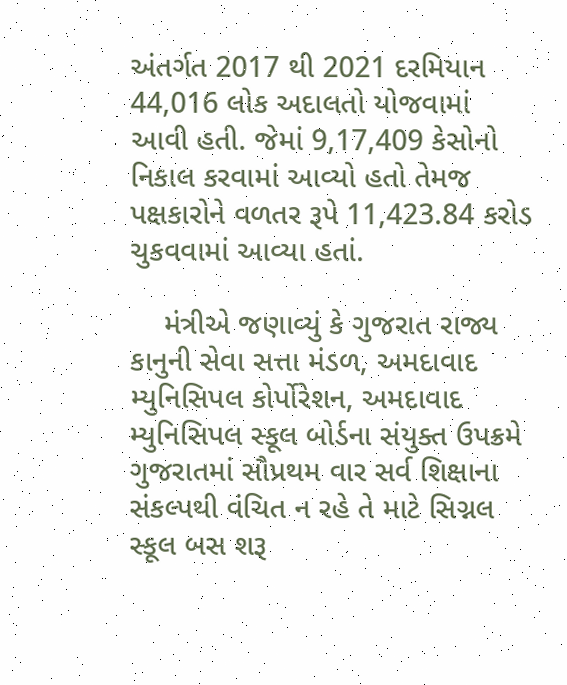અંતર્ગત 2017 થી 2021 દરમિયાન 44,016 લોક અદાલતો યોજવામાં આવી હતી. જેમાં 9,17,409 કેસોનો નિકાલ કરવામાં આવ્યો હતો તેમજ પક્ષકારોને વળતર રૂપે 11,423.84 કરોડ ચુકવવામાં આવ્યા હતાં.

    મંત્રીએ જણાવ્યું કે ગુજરાત રાજ્ય કાનુની સેવા સત્તા મંડળ, અમદાવાદ મ્યુનિસિપલ કોર્પોરેશન, અમદાવાદ મ્યુનિસિપલ સ્કૂલ બોર્ડના સંયુક્ત ઉપક્રમે ગુજરાતમાં સૌપ્રથમ વાર સર્વ શિક્ષાના સંકલ્પથી વંચિત ન રહે તે માટે સિગ્નલ સ્કૂલ બસ શરૂ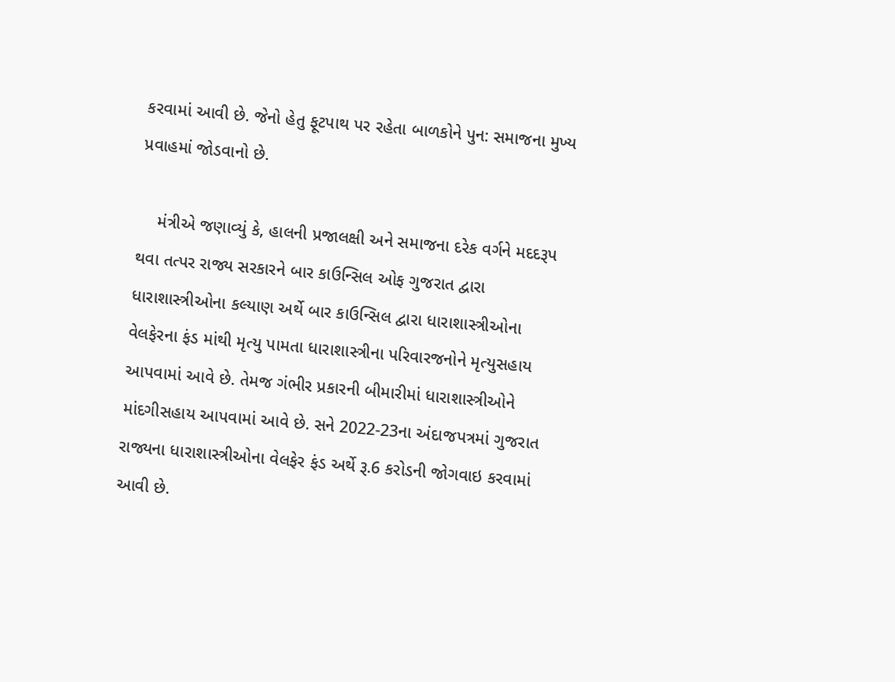કરવામાં આવી છે. જેનો હેતુ ફૂટપાથ પર રહેતા બાળકોને પુન: સમાજના મુખ્ય પ્રવાહમાં જોડવાનો છે.

    મંત્રીએ જણાવ્યું કે, હાલની પ્રજાલક્ષી અને સમાજના દરેક વર્ગને મદદરૂપ થવા તત્પર રાજ્ય સરકારને બાર કાઉન્સિલ ઓફ ગુજરાત દ્વારા ધારાશાસ્ત્રીઓના કલ્યાણ અર્થે બાર કાઉન્સિલ દ્વારા ધારાશાસ્ત્રીઓના વેલફેરના ફંડ માંથી મૃત્યુ પામતા ધારાશાસ્ત્રીના પરિવારજનોને મૃત્યુસહાય આપવામાં આવે છે. તેમજ ગંભીર પ્રકારની બીમારીમાં ધારાશાસ્ત્રીઓને માંદગીસહાય આપવામાં આવે છે. સને 2022-23ના અંદાજપત્રમાં ગુજરાત રાજ્યના ધારાશાસ્ત્રીઓના વેલફેર ફંડ અર્થે રૂ.6 કરોડની જોગવાઇ કરવામાં આવી છે.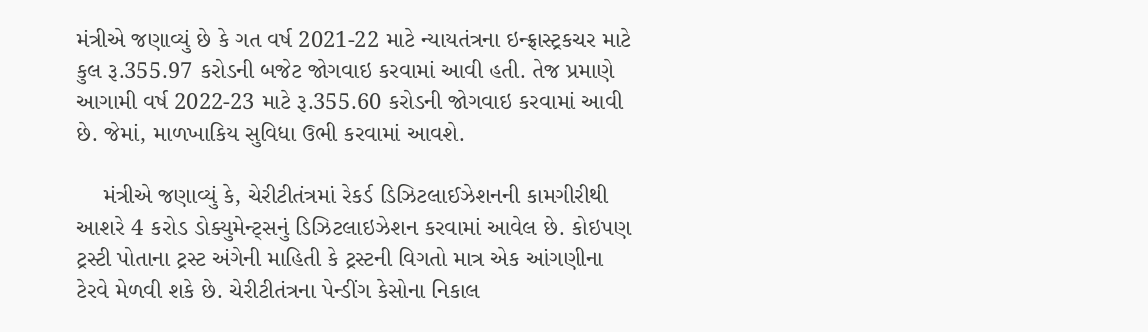મંત્રીએ જણાવ્યું છે કે ગત વર્ષ 2021-22 માટે ન્યાયતંત્રના ઇન્ફ્રાસ્ટ્રકચર માટે કુલ રૂ.355.97 કરોડની બજેટ જોગવાઇ કરવામાં આવી હતી. તેજ પ્રમાણે આગામી વર્ષ 2022-23 માટે રૂ.355.60 કરોડની જોગવાઇ કરવામાં આવી છે. જેમાં, માળખાકિય સુવિધા ઉભી કરવામાં આવશે.

    મંત્રીએ જણાવ્યું કે, ચેરીટીતંત્રમાં રેકર્ડ ડિઝિટલાઈઝેશનની કામગીરીથી આશરે 4 કરોડ ડોક્યુમેન્ટ્સનું ડિઝિટલાઇઝેશન કરવામાં આવેલ છે. કોઇપણ ટ્રસ્ટી પોતાના ટ્રસ્ટ અંગેની માહિતી કે ટ્રસ્ટની વિગતો માત્ર એક આંગણીના ટેરવે મેળવી શકે છે. ચેરીટીતંત્રના પેન્ડીંગ કેસોના નિકાલ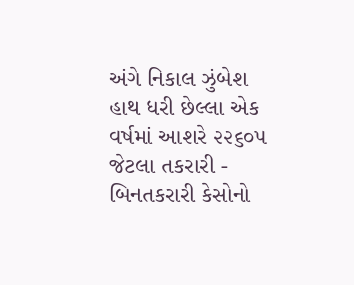અંગે નિકાલ ઝુંબેશ હાથ ધરી છેલ્લા એક વર્ષમાં આશરે ૨૨૬૦૫ જેટલા તકરારી - બિનતકરારી કેસોનો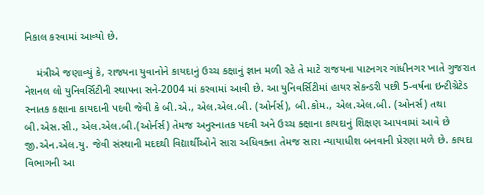નિકાલ કરવામાં આવ્યો છે.

    મંત્રીએ જણાવ્યું કે, રાજ્યના યુવાનોને કાયદાનું ઉચ્ચ કક્ષાનું જ્ઞાન મળી રહે તે માટે રાજયના પાટનગર ગાંધીનગર ખાતે ગુજરાત નેશનલ લો યુનિવર્સિટીની સ્થાપના સને-2004 માં કરવામાં આવી છે. આ યુનિવર્સિટીમાં હાયર સેકન્ડરી પછી 5-વર્ષના ઇન્ટીગ્રેટેડ સ્નાતક કક્ષાના કાયદાની પદવી જેવી કે બી.એ., એલ.એલ.બી. (ઓર્નર્સ), બી.કોમ., એલ.એલ.બી. (ઓનર્સ) તથા બી.એસ.સી., એલ.એલ.બી.(ઓર્નર્સ) તેમજ અનુસ્નાતક પદવી અને ઉચ્ચ ક્ક્ષાના કાયદાનું શિક્ષણ આપવામાં આવે છે જી.એન.એલ.યુ. જેવી સંસ્થાની મદદથી વિદ્યાર્થીઓને સારા અધિવક્તા તેમજ સારા ન્યાયાધીશ બનવાની પ્રેરણા મળે છે. કાયદા વિભાગની આ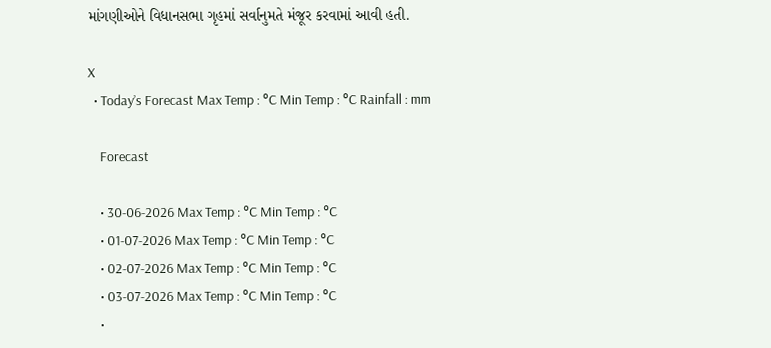માંગણીઓને વિધાનસભા ગૃહમાં સર્વાનુમતે મંજૂર કરવામાં આવી હતી.

X
  • Today’s Forecast Max Temp : °C Min Temp : °C Rainfall : mm

    Forecast

    • 30-06-2026 Max Temp : °C Min Temp : °C
    • 01-07-2026 Max Temp : °C Min Temp : °C
    • 02-07-2026 Max Temp : °C Min Temp : °C
    • 03-07-2026 Max Temp : °C Min Temp : °C
    •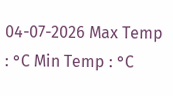04-07-2026 Max Temp : °C Min Temp : °C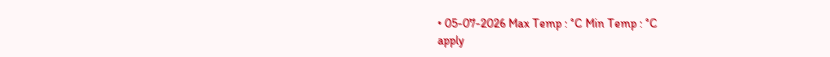• 05-07-2026 Max Temp : °C Min Temp : °C
apply